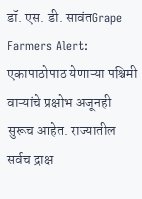डॉ. एस. डी. सावंतGrape Farmers Alert: एकापाठोपाठ येणाऱ्या पश्चिमी वाऱ्यांचे प्रक्षोभ अजूनही सुरूच आहेत. राज्यातील सर्वच द्राक्ष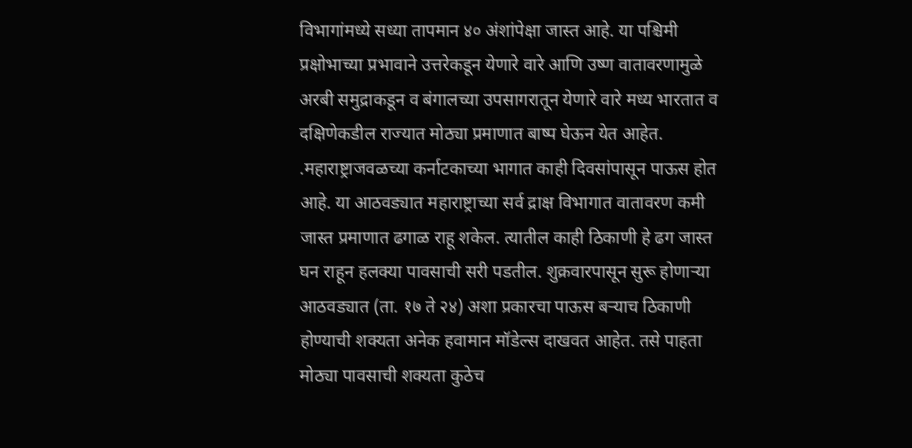विभागांमध्ये सध्या तापमान ४० अंशांपेक्षा जास्त आहे. या पश्चिमी प्रक्षोभाच्या प्रभावाने उत्तरेकडून येणारे वारे आणि उष्ण वातावरणामुळे अरबी समुद्राकडून व बंगालच्या उपसागरातून येणारे वारे मध्य भारतात व दक्षिणेकडील राज्यात मोठ्या प्रमाणात बाष्प घेऊन येत आहेत. .महाराष्ट्राजवळच्या कर्नाटकाच्या भागात काही दिवसांपासून पाऊस होत आहे. या आठवड्यात महाराष्ट्राच्या सर्व द्राक्ष विभागात वातावरण कमी जास्त प्रमाणात ढगाळ राहू शकेल. त्यातील काही ठिकाणी हे ढग जास्त घन राहून हलक्या पावसाची सरी पडतील. शुक्रवारपासून सुरू होणाऱ्या आठवड्यात (ता. १७ ते २४) अशा प्रकारचा पाऊस बऱ्याच ठिकाणी होण्याची शक्यता अनेक हवामान मॉडेल्स दाखवत आहेत. तसे पाहता मोठ्या पावसाची शक्यता कुठेच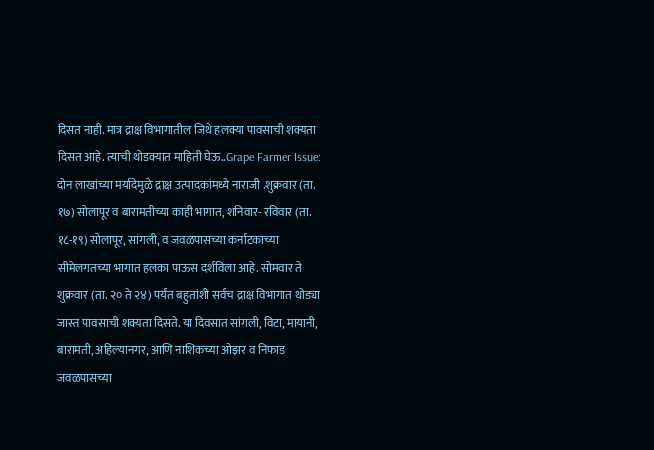दिसत नाही. मात्र द्राक्ष विभागातील जिथे हलक्या पावसाची शक्यता दिसत आहे. त्याची थोडक्यात माहिती घेऊ..Grape Farmer Issue: दोन लाखांच्या मर्यादेमुळे द्राक्ष उत्पादकांमध्ये नाराजी .शुक्रवार (ता. १७) सोलापूर व बारामतीच्या काही भागात, शनिवार- रविवार (ता. १८-१९) सोलापूर, सांगली, व जवळपासच्या कर्नाटकाच्या सीमेलगतच्या भागात हलका पाऊस दर्शविला आहे. सोमवार ते शुक्रवार (ता. २० ते २४) पर्यंत बहुतांशी सर्वच द्राक्ष विभागात थोड्या जास्त पावसाची शक्यता दिसते. या दिवसात सांगली, विटा, मायानी, बारामती, अहिल्यानगर, आणि नाशिकच्या ओझर व निफाड जवळपासच्या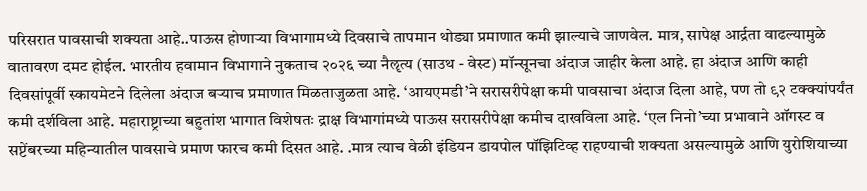परिसरात पावसाची शक्यता आहे..पाऊस होणाऱ्या विभागामध्ये दिवसाचे तापमान थोड्या प्रमाणात कमी झाल्याचे जाणवेल. मात्र, सापेक्ष आर्द्रता वाढल्यामुळे वातावरण दमट होईल. भारतीय हवामान विभागाने नुकताच २०२६ च्या नैॡत्य (साउथ - वेस्ट) मॉन्सूनचा अंदाज जाहीर केला आहे. हा अंदाज आणि काही दिवसांपूर्वी स्कायमेटने दिलेला अंदाज बऱ्याच प्रमाणात मिळताजुळता आहे. ‘आयएमडी’ने सरासरीपेक्षा कमी पावसाचा अंदाज दिला आहे, पण तो ९२ टक्क्यांपर्यंत कमी दर्शविला आहे. महाराष्ट्राच्या बहुतांश भागात विशेषतः द्राक्ष विभागांमध्ये पाऊस सरासरीपेक्षा कमीच दाखविला आहे. ‘एल निनो’च्या प्रभावाने ऑगस्ट व सप्टेंबरच्या महिन्यातील पावसाचे प्रमाण फारच कमी दिसत आहे. .मात्र त्याच वेळी इंडियन डायपोल पॉझिटिव्ह राहण्याची शक्यता असल्यामुळे आणि युरोशियाच्या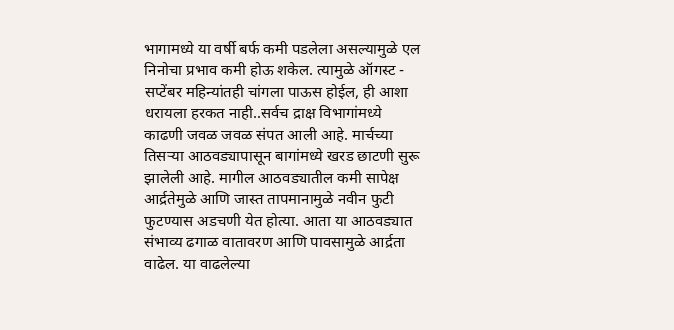भागामध्ये या वर्षी बर्फ कमी पडलेला असल्यामुळे एल निनोचा प्रभाव कमी होऊ शकेल. त्यामुळे ऑगस्ट - सप्टेंबर महिन्यांतही चांगला पाऊस होईल, ही आशा धरायला हरकत नाही..सर्वच द्राक्ष विभागांमध्ये काढणी जवळ जवळ संपत आली आहे. मार्चच्या तिसऱ्या आठवड्यापासून बागांमध्ये खरड छाटणी सुरू झालेली आहे. मागील आठवड्यातील कमी सापेक्ष आर्द्रतेमुळे आणि जास्त तापमानामुळे नवीन फुटी फुटण्यास अडचणी येत होत्या. आता या आठवड्यात संभाव्य ढगाळ वातावरण आणि पावसामुळे आर्द्रता वाढेल. या वाढलेल्या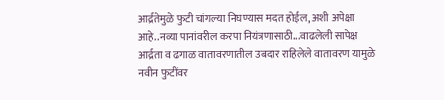आर्द्रतेमुळे फुटी चांगल्या निघण्यास मदत होईल, अशी अपेक्षा आहे..नव्या पानांवरील करपा नियंत्रणासाठी...वाढलेली सापेक्ष आर्द्रता व ढगाळ वातावरणातील उबदार राहिलेले वातावरण यामुळे नवीन फुटींवर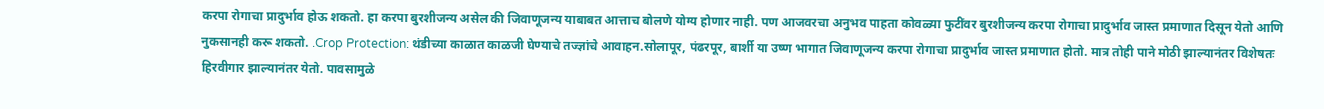करपा रोगाचा प्रादुर्भाव होऊ शकतो. हा करपा बुरशीजन्य असेल की जिवाणूजन्य याबाबत आत्ताच बोलणे योग्य होणार नाही. पण आजवरचा अनुभव पाहता कोवळ्या फुटींवर बुरशीजन्य करपा रोगाचा प्रादुर्भाव जास्त प्रमाणात दिसून येतो आणि नुकसानही करू शकतो. .Crop Protection: थंडीच्या काळात काळजी घेण्याचे तज्ज्ञांचे आवाहन.सोलापूर, पंढरपूर, बार्शी या उष्ण भागात जिवाणूजन्य करपा रोगाचा प्रादुर्भाव जास्त प्रमाणात होतो. मात्र तोही पाने मोठी झाल्यानंतर विशेषतः हिरवीगार झाल्यानंतर येतो. पावसामुळे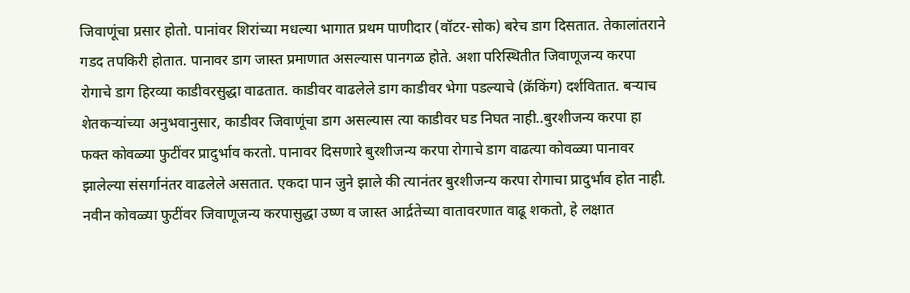जिवाणूंचा प्रसार होतो. पानांवर शिरांच्या मधल्या भागात प्रथम पाणीदार (वॉटर-सोक) बरेच डाग दिसतात. तेकालांतराने गडद तपकिरी होतात. पानावर डाग जास्त प्रमाणात असल्यास पानगळ होते. अशा परिस्थितीत जिवाणूजन्य करपा रोगाचे डाग हिरव्या काडीवरसुद्धा वाढतात. काडीवर वाढलेले डाग काडीवर भेगा पडल्याचे (क्रॅकिंग) दर्शवितात. बऱ्याच शेतकऱ्यांच्या अनुभवानुसार, काडीवर जिवाणूंचा डाग असल्यास त्या काडीवर घड निघत नाही..बुरशीजन्य करपा हा फक्त कोवळ्या फुटींवर प्रादुर्भाव करतो. पानावर दिसणारे बुरशीजन्य करपा रोगाचे डाग वाढत्या कोवळ्या पानावर झालेल्या संसर्गानंतर वाढलेले असतात. एकदा पान जुने झाले की त्यानंतर बुरशीजन्य करपा रोगाचा प्रादुर्भाव होत नाही. नवीन कोवळ्या फुटींवर जिवाणूजन्य करपासुद्धा उष्ण व जास्त आर्द्रतेच्या वातावरणात वाढू शकतो, हे लक्षात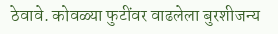ठेवावे. कोवळ्या फुटींवर वाढलेला बुरशीजन्य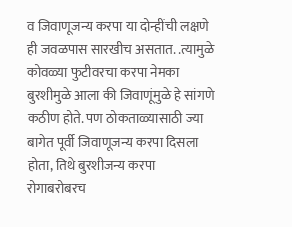व जिवाणूजन्य करपा या दोन्हींची लक्षणे ही जवळपास सारखीच असतात. .त्यामुळे कोवळ्या फुटीवरचा करपा नेमका बुरशीमुळे आला की जिवाणूंमुळे हे सांगणे कठीण होते. पण ठोकताळ्यासाठी ज्या बागेत पूर्वी जिवाणूजन्य करपा दिसला होता, तिथे बुरशीजन्य करपा रोगाबरोबरच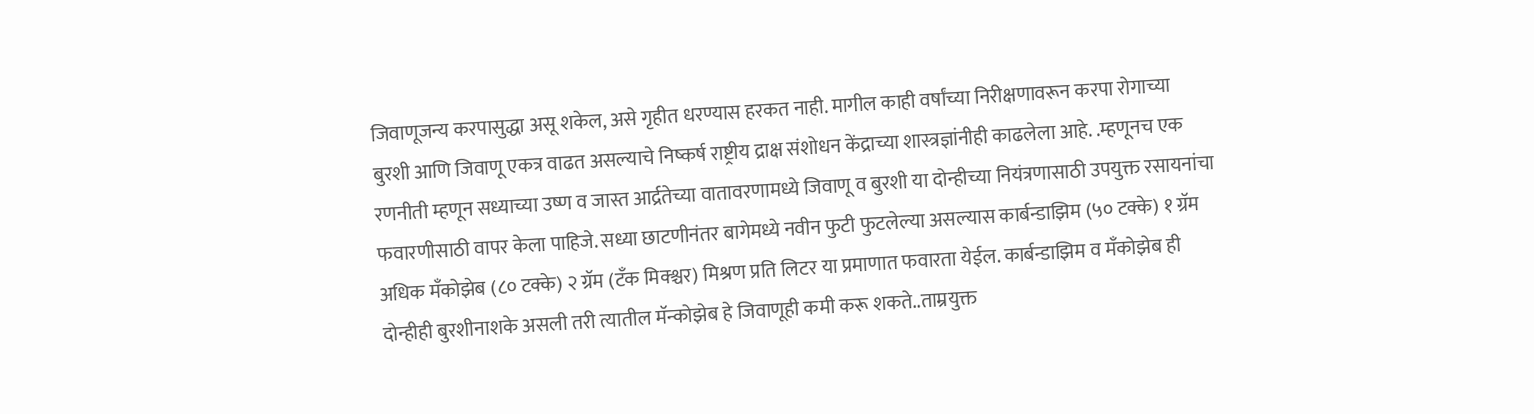जिवाणूजन्य करपासुद्धा असू शकेल, असे गृहीत धरण्यास हरकत नाही. मागील काही वर्षांच्या निरीक्षणावरून करपा रोगाच्या बुरशी आणि जिवाणू एकत्र वाढत असल्याचे निष्कर्ष राष्ट्रीय द्राक्ष संशोधन केंद्राच्या शास्त्रज्ञांनीही काढलेला आहे. .म्हणूनच एक रणनीती म्हणून सध्याच्या उष्ण व जास्त आर्द्रतेच्या वातावरणामध्ये जिवाणू व बुरशी या दोन्हीच्या नियंत्रणासाठी उपयुक्त रसायनांचा फवारणीसाठी वापर केला पाहिजे. सध्या छाटणीनंतर बागेमध्ये नवीन फुटी फुटलेल्या असल्यास कार्बन्डाझिम (५० टक्के) १ ग्रॅम अधिक मॅंकोझेब (८० टक्के) २ ग्रॅम (टॅंक मिक्श्चर) मिश्रण प्रति लिटर या प्रमाणात फवारता येईल. कार्बन्डाझिम व मॅंकोझेब ही दोन्हीही बुरशीनाशके असली तरी त्यातील मॅन्कोझेब हे जिवाणूही कमी करू शकते..ताम्रयुक्त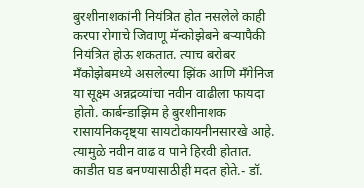बुरशीनाशकांनी नियंत्रित होत नसलेले काही करपा रोगाचे जिवाणू मॅन्कोझेबने बऱ्यापैकी नियंत्रित होऊ शकतात. त्याच बरोबर मॅंकोझेबमध्ये असलेल्या झिंक आणि मँगेनिज या सूक्ष्म अन्नद्रव्यांचा नवीन वाढीला फायदा होतो. कार्बन्डाझिम हे बुरशीनाशक रासायनिकदृष्ट्या सायटोकायनीनसारखे आहे. त्यामुळे नवीन वाढ व पाने हिरवी होतात. काडीत घड बनण्यासाठीही मदत होते.- डॉ.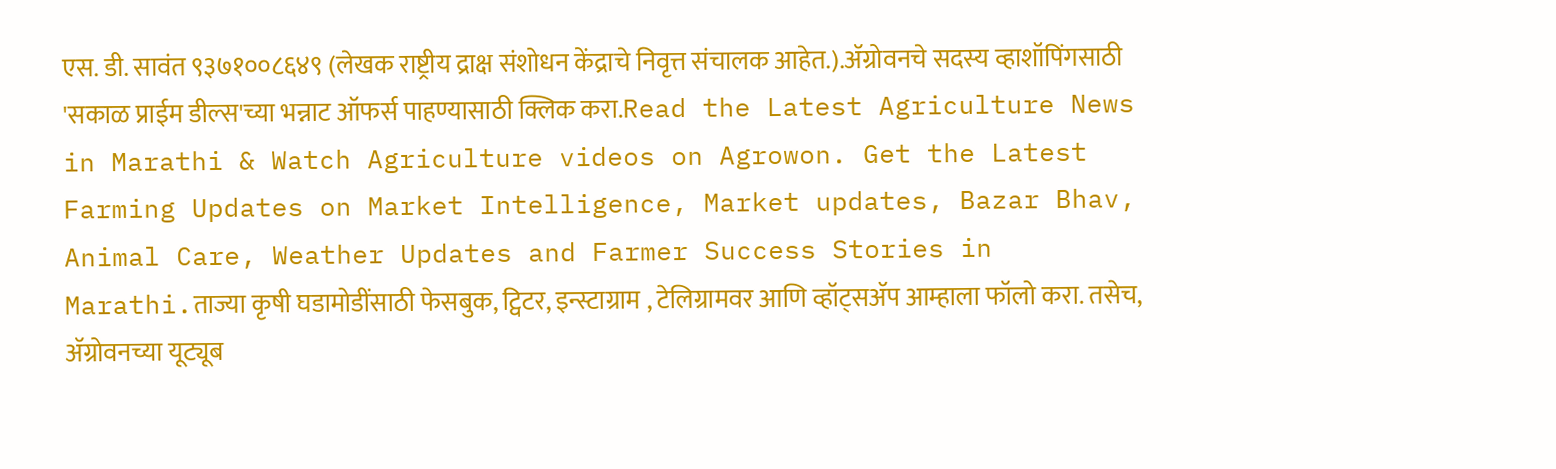एस. डी. सावंत ९३७१००८६४९ (लेखक राष्ट्रीय द्राक्ष संशोधन केंद्राचे निवृत्त संचालक आहेत.).ॲग्रोवनचे सदस्य व्हाशॉपिंगसाठी 'सकाळ प्राईम डील्स'च्या भन्नाट ऑफर्स पाहण्यासाठी क्लिक करा.Read the Latest Agriculture News in Marathi & Watch Agriculture videos on Agrowon. Get the Latest Farming Updates on Market Intelligence, Market updates, Bazar Bhav, Animal Care, Weather Updates and Farmer Success Stories in Marathi.ताज्या कृषी घडामोडींसाठी फेसबुक, ट्विटर, इन्स्टाग्राम , टेलिग्रामवर आणि व्हॉट्सॲप आम्हाला फॉलो करा. तसेच, ॲग्रोवनच्या यूट्यूब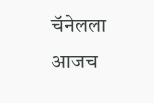चॅनेलला आजच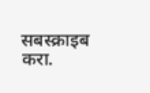सबस्क्राइब करा.